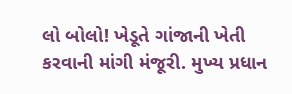લો બોલો! ખેડૂતે ગાંજાની ખેતી કરવાની માંગી મંજૂરી. મુખ્ય પ્રધાન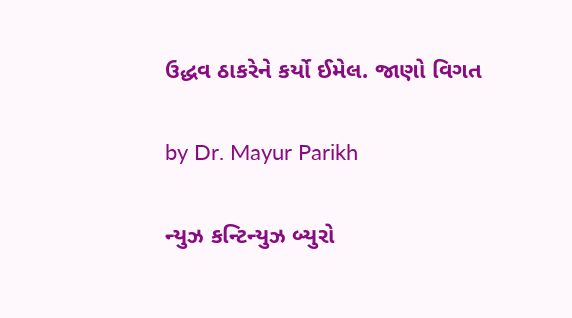ઉદ્ધવ ઠાકરેને કર્યો ઈમેલ. જાણો વિગત

by Dr. Mayur Parikh

ન્યુઝ કન્ટિન્યુઝ બ્યુરો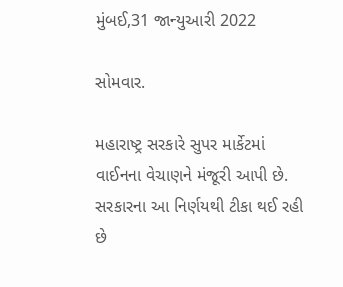મુંબઈ,31 જાન્યુઆરી 2022

સોમવાર.

મહારાષ્ટ્ર સરકારે સુપર માર્કેટમાં વાઈનના વેચાણને મંજૂરી આપી છે. સરકારના આ નિર્ણયથી ટીકા થઈ રહી છે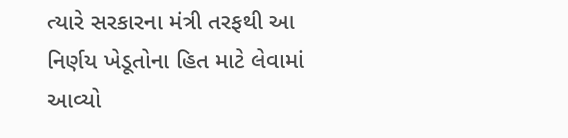ત્યારે સરકારના મંત્રી તરફથી આ નિર્ણય ખેડૂતોના હિત માટે લેવામાં આવ્યો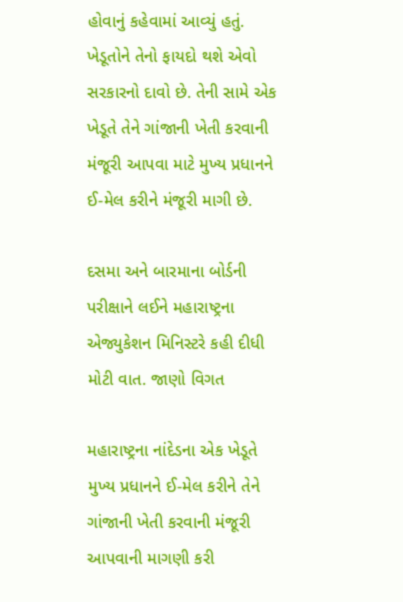હોવાનું કહેવામાં આવ્યું હતું. ખેડૂતોને તેનો ફાયદો થશે એવો સરકારનો દાવો છે. તેની સામે એક ખેડૂતે તેને ગાંજાની ખેતી કરવાની મંજૂરી આપવા માટે મુખ્ય પ્રધાનને ઈ-મેલ કરીને મંજૂરી માગી છે.

દસમા અને બારમાના બોર્ડની પરીક્ષાને લઈને મહારાષ્ટ્રના એજ્યુકેશન મિનિસ્ટરે કહી દીધી મોટી વાત. જાણો વિગત

મહારાષ્ટ્રના નાંદેડના એક ખેડૂતે મુખ્ય પ્રધાનને ઈ-મેલ કરીને તેને ગાંજાની ખેતી કરવાની મંજૂરી આપવાની માગણી કરી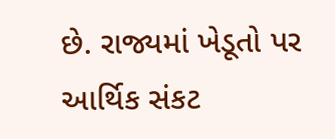છે. રાજ્યમાં ખેડૂતો પર આર્થિક સંકટ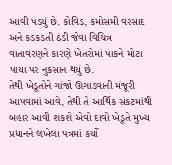આવી પડયું છે. કોવિડ, કમોસમી વરસાદ અને કડકડતી ઠંડી જેવા વિચિત્ર વાતાવરણને કારણે ખેતરોમાં પાકને મોટા પાયા પર નુકસાન થયું છે.
તેથી ખેડૂતોને ગાંજો ઊગાડવાની મંજૂરી આપવામાં આવે, તેથી તે આર્થિક સંકટમાંથી બહાર આવી શકશે એવો દાવો ખેડૂતે મુખ્ય પ્રધાનને લખેલા પત્રમાં કર્યો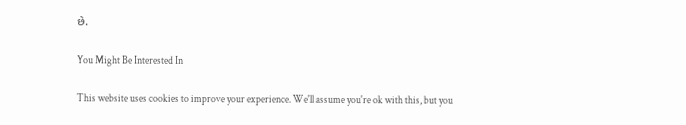છે.

You Might Be Interested In

This website uses cookies to improve your experience. We'll assume you're ok with this, but you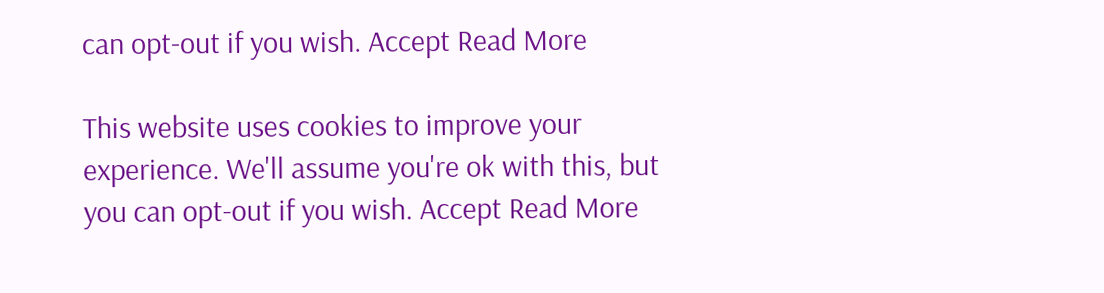can opt-out if you wish. Accept Read More

This website uses cookies to improve your experience. We'll assume you're ok with this, but you can opt-out if you wish. Accept Read More